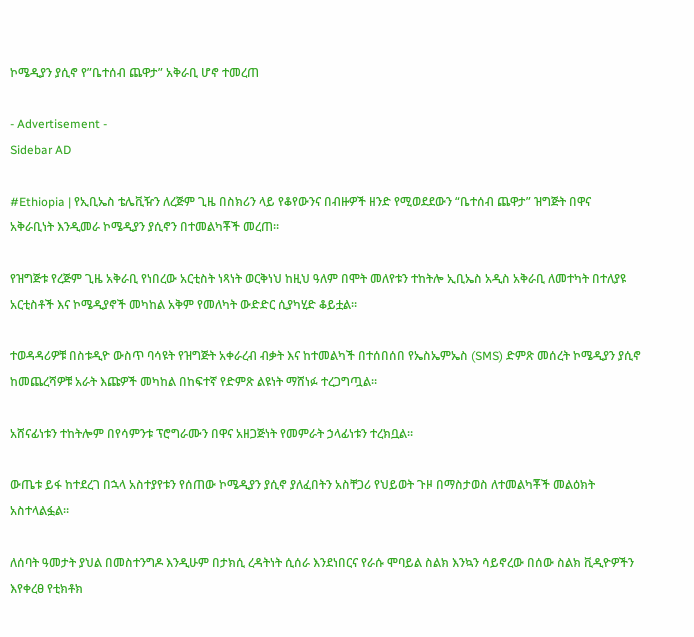ኮሜዲያን ያሲኖ የ”ቤተሰብ ጨዋታ” አቅራቢ ሆኖ ተመረጠ

- Advertisement -
Sidebar AD

#Ethiopia | የኢቢኤስ ቴሌቪዥን ለረጅም ጊዜ በስክሪን ላይ የቆየውንና በብዙዎች ዘንድ የሚወደደውን “ቤተሰብ ጨዋታ” ዝግጅት በዋና አቅራቢነት እንዲመራ ኮሜዲያን ያሲኖን በተመልካቾች መረጠ።

የዝግጅቱ የረጅም ጊዜ አቅራቢ የነበረው አርቲስት ነጻነት ወርቅነህ ከዚህ ዓለም በሞት መለየቱን ተከትሎ ኢቢኤስ አዲስ አቅራቢ ለመተካት በተለያዩ አርቲስቶች እና ኮሜዲያኖች መካከል አቅም የመለካት ውድድር ሲያካሂድ ቆይቷል።

ተወዳዳሪዎቹ በስቱዲዮ ውስጥ ባሳዩት የዝግጅት አቀራረብ ብቃት እና ከተመልካች በተሰበሰበ የኤስኤምኤስ (SMS) ድምጽ መሰረት ኮሜዲያን ያሲኖ ከመጨረሻዎቹ አራት እጩዎች መካከል በከፍተኛ የድምጽ ልዩነት ማሸነፉ ተረጋግጧል።

አሸናፊነቱን ተከትሎም በየሳምንቱ ፕሮግራሙን በዋና አዘጋጅነት የመምራት ኃላፊነቱን ተረክቧል።

ውጤቱ ይፋ ከተደረገ በኋላ አስተያየቱን የሰጠው ኮሜዲያን ያሲኖ ያለፈበትን አስቸጋሪ የህይወት ጉዞ በማስታወስ ለተመልካቾች መልዕክት አስተላልፏል።

ለሰባት ዓመታት ያህል በመስተንግዶ እንዲሁም በታክሲ ረዳትነት ሲሰራ እንደነበርና የራሱ ሞባይል ስልክ እንኳን ሳይኖረው በሰው ስልክ ቪዲዮዎችን እየቀረፀ የቲክቶክ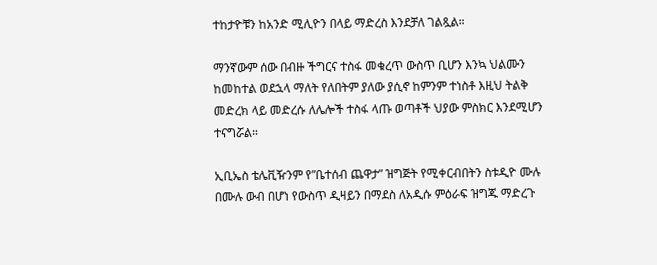ተከታዮቹን ከአንድ ሚሊዮን በላይ ማድረስ እንደቻለ ገልጿል።

ማንኛውም ሰው በብዙ ችግርና ተስፋ መቁረጥ ውስጥ ቢሆን እንኳ ህልሙን ከመከተል ወደኋላ ማለት የለበትም ያለው ያሲኖ ከምንም ተነስቶ እዚህ ትልቅ መድረክ ላይ መድረሱ ለሌሎች ተስፋ ላጡ ወጣቶች ህያው ምስክር እንደሚሆን ተናግሯል።

ኢቢኤስ ቴሌቪዥንም የ”ቤተሰብ ጨዋታ” ዝግጅት የሚቀርብበትን ስቱዲዮ ሙሉ በሙሉ ውብ በሆነ የውስጥ ዲዛይን በማደስ ለአዲሱ ምዕራፍ ዝግጁ ማድረጉ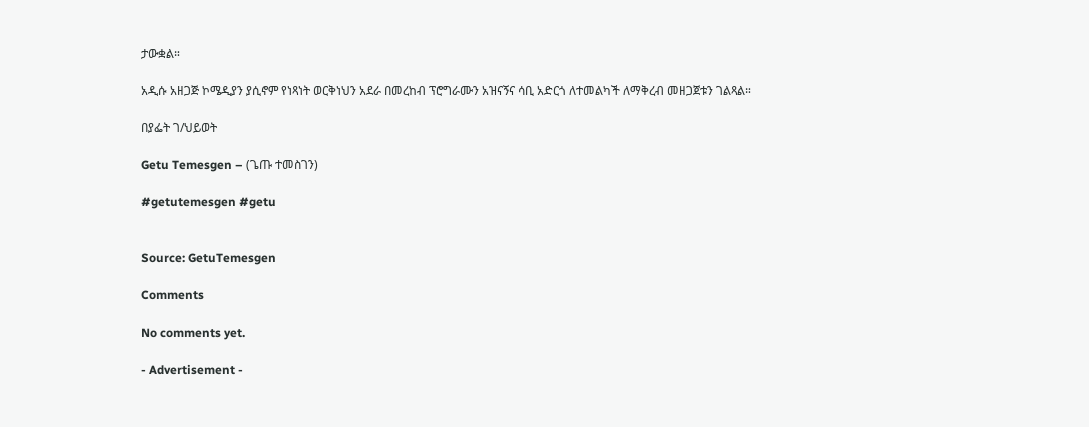ታውቋል።

አዲሱ አዘጋጅ ኮሜዲያን ያሲኖም የነጻነት ወርቅነህን አደራ በመረከብ ፕሮግራሙን አዝናኝና ሳቢ አድርጎ ለተመልካች ለማቅረብ መዘጋጀቱን ገልጻል።

በያፌት ገ/ህይወት

Getu Temesgen – (ጌጡ ተመስገን)

#getutemesgen #getu


Source: GetuTemesgen

Comments

No comments yet.

- Advertisement -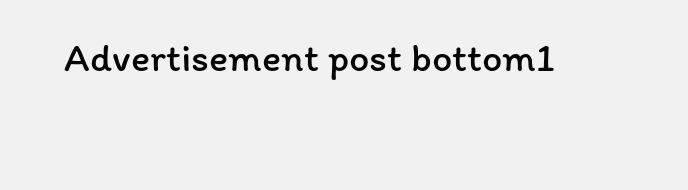Advertisement post bottom1